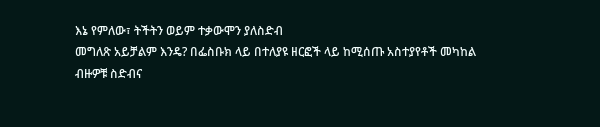እኔ የምለው፣ ትችትን ወይም ተቃውሞን ያለስድብ
መግለጽ አይቻልም እንዴ? በፌስቡክ ላይ በተለያዩ ዘርፎች ላይ ከሚሰጡ አስተያየቶች መካከል
ብዙዎቹ ስድብና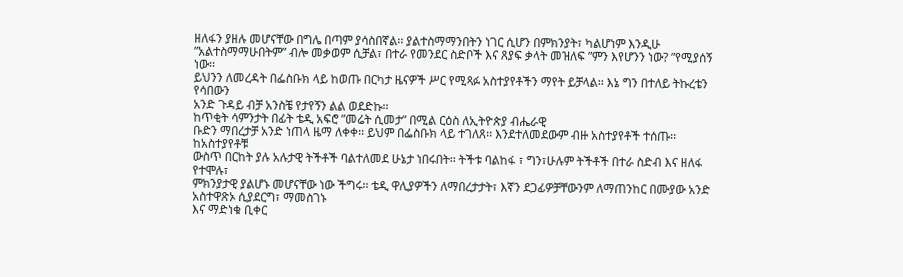ዘለፋን ያዘሉ መሆናቸው በግሌ በጣም ያሳስበኛል፡፡ ያልተስማማንበትን ነገር ሲሆን በምክንያት፣ ካልሆነም እንዲሁ
”አልተስማማሁበትም” ብሎ መቃወም ሲቻል፣ በተራ የመንደር ስድቦች እና ጸያፍ ቃላት መዝለፍ ”ምን እየሆንን ነው? ”የሚያሰኝ ነው፡፡
ይህንን ለመረዳት በፌስቡክ ላይ ከወጡ በርካታ ዜናዎች ሥር የሚጻፉ አስተያየቶችን ማየት ይቻላል፡፡ እኔ ግን በተለይ ትኩረቴን የሳበውን
አንድ ጉዳይ ብቻ አንስቼ የታየኝን ልል ወደድኩ፡፡
ከጥቂት ሳምንታት በፊት ቴዲ አፍሮ ”መሬት ሲመታ” በሚል ርዕስ ለኢትዮጵያ ብሔራዊ
ቡድን ማበረታቻ አንድ ነጠላ ዜማ ለቀቀ፡፡ ይህም በፌስቡክ ላይ ተገለጸ፡፡ እንደተለመደውም ብዙ አስተያየቶች ተሰጡ፡፡ ከአስተያየቶቹ
ውስጥ በርከት ያሉ አሉታዊ ትችቶች ባልተለመደ ሁኔታ ነበሩበት፡፡ ትችቱ ባልከፋ ፣ ግን፣ሁሉም ትችቶች በተራ ስድብ እና ዘለፋ የተሞሉ፣
ምክንያታዊ ያልሆኑ መሆናቸው ነው ችግሩ፡፡ ቴዲ ዋሊያዎችን ለማበረታታት፣ እኛን ደጋፊዎቻቸውንም ለማጠንከር በሙያው አንድ አስተዋጽኦ ሲያደርግ፣ ማመስገኑ
እና ማድነቁ ቢቀር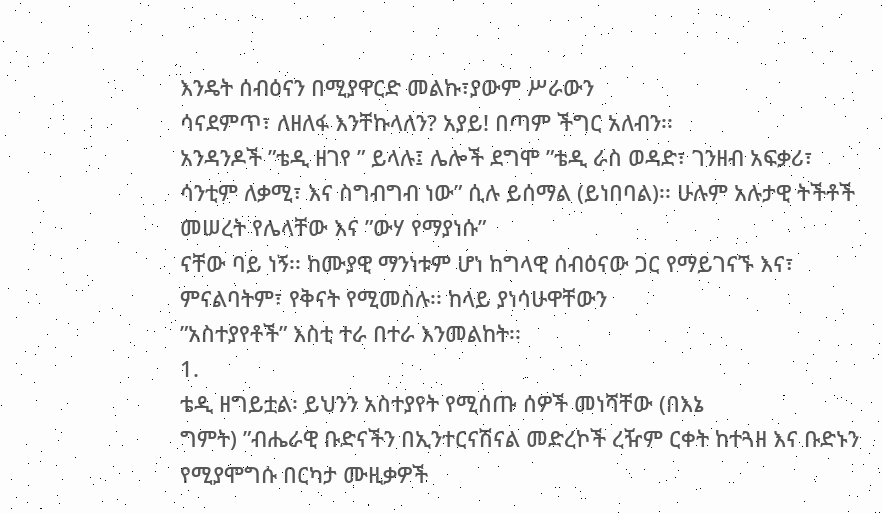እንዴት ሰብዕናን በሚያዋርድ መልኩ፣ያውም ሥራውን
ሳናደምጥ፣ ለዘለፋ እንቸኩላለን? አያይ! በጣም ችግር አለብን፡፡
አንዳንዶች ”ቴዲ ዘገየ ” ይላሉ፤ ሌሎች ደግሞ ”ቴዲ ራስ ወዳድ፣ ገንዘብ አፍቃሪ፣
ሳንቲም ለቃሚ፣ እና ስግብግብ ነው” ሲሉ ይሰማል (ይነበባል)፡፡ ሁሉም አሉታዊ ትችቶች መሠረት የሌላቸው እና ”ውሃ የማያነሱ”
ናቸው ባይ ነኝ፡፡ ከሙያዊ ማንነቱም ሆነ ከግላዊ ሰብዕናው ጋር የማይገናኙ እና፣ ምናልባትም፣ የቅናት የሚመስሉ፡፡ ከላይ ያነሳሁዋቸውን
”አስተያየቶች” እስቲ ተራ በተራ እንመልከት፡፡
1.
ቴዲ ዘግይቷል፡ ይህንን አስተያየት የሚሰጡ ሰዎች መነሻቸው (በእኔ
ግምት) ”ብሔራዊ ቡድናችን በኢንተርናሽናል መድረኮች ረዥም ርቀት ከተጓዘ እና ቡድኑን የሚያሞግሱ በርካታ ሙዚቃዎች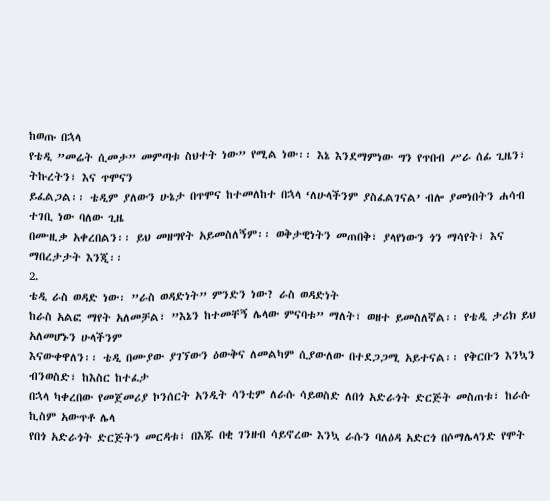ከወጡ በኋላ
የቴዲ ”መሬት ሲመታ” መምጣቱ ስህተት ነው” የሚል ነው፡፡ እኔ እንደማምነው ግን የጥበብ ሥራ ሰፊ ጊዜን፣ ትኩረትን፣ እና ጥሞናን
ይፈልጋል፡፡ ቴዲም ያለውን ሁኔታ በጥሞና ከተመለከተ በኋላ ‘ለሁላችንም ያስፈልገናል’ ብሎ ያመነበትን ሐሳብ ተገቢ ነው ባለው ጊዜ
በሙዚቃ አቀረበልን፡፡ ይህ መዘግየት አይመስለኝም፡፡ ወቅታዊነትን መጠበቅ፣ ያላየነውን ጎን ማሳየት፣ እና ማበረታታት እንጂ፡፡
2.
ቴዲ ራስ ወዳድ ነው፡ ”ራስ ወዳድነት” ምንድን ነው? ራስ ወዳድነት
ከራስ አልፎ ማየት አለመቻል፣ ”እኔን ከተመቸኝ ሌላው ምናባቱ” ማለት፣ ወዘተ ይመስለኛል፡፡ የቴዲ ታሪክ ይህ አለመሆኑን ሁላችንም
እናውቀዋለን፡፡ ቴዲ በሙያው ያገኘውን ዕውቅና ለመልካም ሲያውለው በተደጋጋሚ አይተናል፡፡ የቅርቡን እንኳን ብንወስድ፣ ከእስር ከተፈታ
በኋላ ካቀረበው የመጀመሪያ ኮንሰርት አንዲት ሳንቲም ለራሱ ሳይወስድ ለበጎ አድራጎት ድርጅት መስጠቱ፣ ከራሱ ኪስም አውጥቶ ሌላ
የበጎ አድራጎት ድርጅትን መርዳቱ፣ በእጁ በቂ ገንዘብ ሳይኖረው እንኳ ራሱን ባለዕዳ አድርጎ በሶማሌላንድ የሞት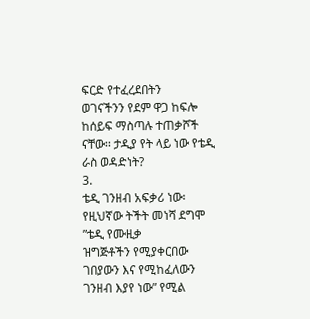ፍርድ የተፈረደበትን
ወገናችንን የደም ዋጋ ከፍሎ ከሰይፍ ማስጣሉ ተጠቃሾች ናቸው፡፡ ታዲያ የት ላይ ነው የቴዲ ራስ ወዳድነት?
3.
ቴዲ ገንዘብ አፍቃሪ ነው፡ የዚህኛው ትችት መነሻ ደግሞ ”ቴዲ የሙዚቃ
ዝግጅቶችን የሚያቀርበው ገበያውን እና የሚከፈለውን ገንዘብ እያየ ነው” የሚል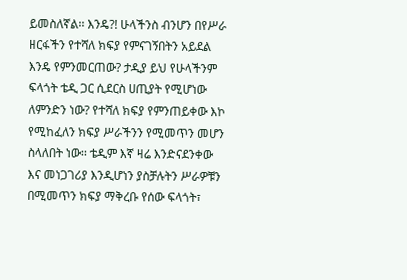ይመስለኛል፡፡ እንዴ?! ሁላችንስ ብንሆን በየሥራ
ዘርፋችን የተሻለ ክፍያ የምናገኝበትን አይደል እንዴ የምንመርጠው? ታዲያ ይህ የሁላችንም ፍላጎት ቴዲ ጋር ሲደርስ ሀጢያት የሚሆነው
ለምንድን ነው? የተሻለ ክፍያ የምንጠይቀው እኮ የሚከፈለን ክፍያ ሥራችንን የሚመጥን መሆን ስላለበት ነው፡፡ ቴዲም እኛ ዛሬ እንድናደንቀው
እና መነጋገሪያ እንዲሆነን ያስቻሉትን ሥራዎቹን በሚመጥን ክፍያ ማቅረቡ የሰው ፍላጎት፣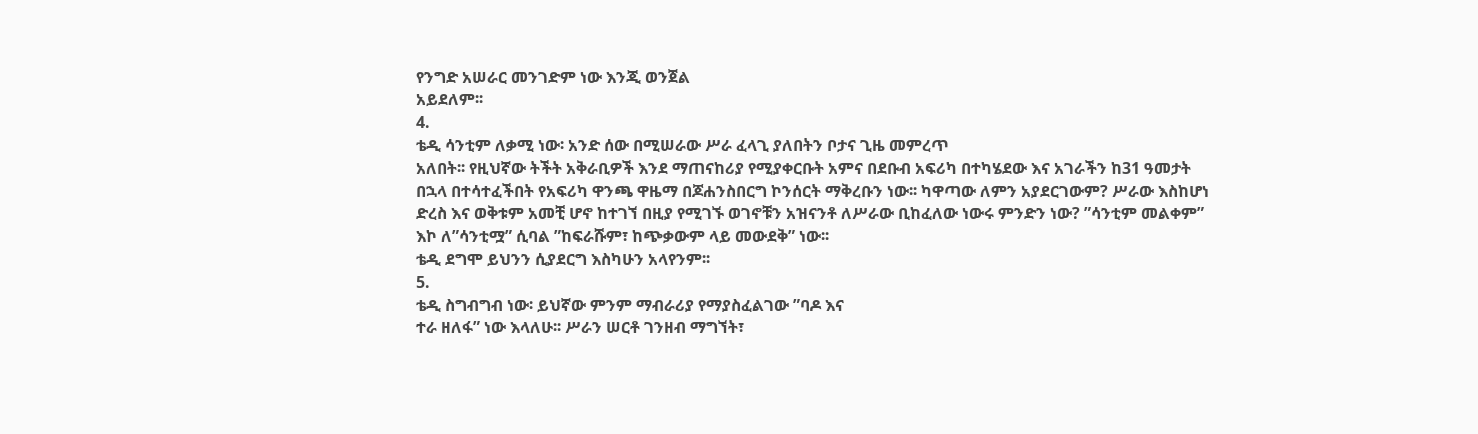የንግድ አሠራር መንገድም ነው እንጂ ወንጀል
አይደለም፡፡
4.
ቴዲ ሳንቲም ለቃሚ ነው፡ አንድ ሰው በሚሠራው ሥራ ፈላጊ ያለበትን ቦታና ጊዜ መምረጥ
አለበት፡፡ የዚህኛው ትችት አቅራቢዎች እንደ ማጠናከሪያ የሚያቀርቡት አምና በደቡብ አፍሪካ በተካሄደው እና አገራችን ከ31 ዓመታት
በኋላ በተሳተፈችበት የአፍሪካ ዋንጫ ዋዜማ በጆሐንስበርግ ኮንሰርት ማቅረቡን ነው፡፡ ካዋጣው ለምን አያደርገውም? ሥራው እስከሆነ
ድረስ እና ወቅቱም አመቺ ሆኖ ከተገኘ በዚያ የሚገኙ ወገኖቹን አዝናንቶ ለሥራው ቢከፈለው ነውሩ ምንድን ነው? ”ሳንቲም መልቀም”
እኮ ለ”ሳንቲሟ” ሲባል ”ከፍራሹም፣ ከጭቃውም ላይ መውደቅ” ነው፡፡
ቴዲ ደግሞ ይህንን ሲያደርግ እስካሁን አላየንም፡፡
5.
ቴዲ ስግብግብ ነው፡ ይህኛው ምንም ማብራሪያ የማያስፈልገው ”ባዶ እና
ተራ ዘለፋ” ነው እላለሁ፡፡ ሥራን ሠርቶ ገንዘብ ማግኘት፣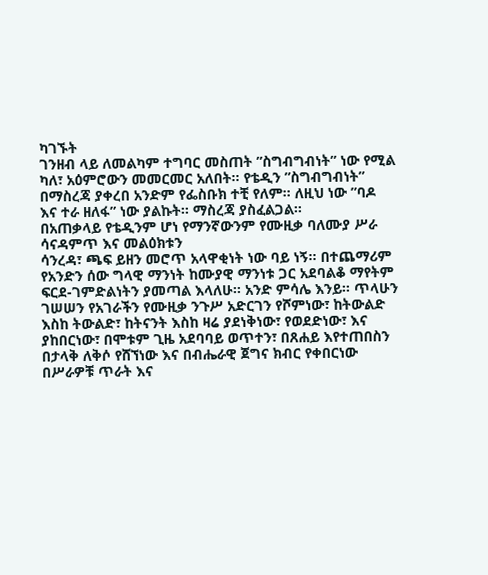ካገኙት
ገንዘብ ላይ ለመልካም ተግባር መስጠት ”ስግብግብነት” ነው የሚል
ካለ፣ አዕምሮውን መመርመር አለበት፡፡ የቴዲን ”ስግብግብነት” በማስረጃ ያቀረበ አንድም የፌስቡክ ተቺ የለም፡፡ ለዚህ ነው ”ባዶ
እና ተራ ዘለፋ” ነው ያልኩት፡፡ ማስረጃ ያስፈልጋል፡፡
በአጠቃላይ የቴዲንም ሆነ የማንኛውንም የሙዚቃ ባለሙያ ሥራ ሳናዳምጥ እና መልዕክቱን
ሳንረዳ፣ ጫፍ ይዘን መሮጥ አላዋቂነት ነው ባይ ነኝ፡፡ በተጨማሪም የአንድን ሰው ግላዊ ማንነት ከሙያዊ ማንነቱ ጋር አደባልቆ ማየትም
ፍርደ-ገምድልነትን ያመጣል እላለሁ፡፡ አንድ ምሳሌ እንይ፡፡ ጥላሁን ገሠሠን የአገራችን የሙዚቃ ንጉሥ አድርገን የሾምነው፣ ከትውልድ
እስከ ትውልድ፣ ከትናንት እስከ ዛሬ ያደነቅነው፣ የወደድነው፣ እና ያከበርነው፣ በሞቱም ጊዜ አደባባይ ወጥተን፣ በጸሐይ እየተጠበስን
በታላቅ ለቅሶ የሸኘነው እና በብሔራዊ ጀግና ክብር የቀበርነው በሥራዎቹ ጥራት እና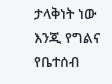ታላቅነት ነው እንጂ የግልና የቤተሰብ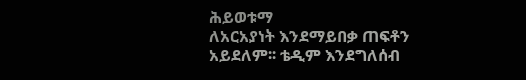ሕይወቱማ
ለአርአያነት እንደማይበቃ ጠፍቶን አይደለም፡፡ ቴዲም እንደግለሰብ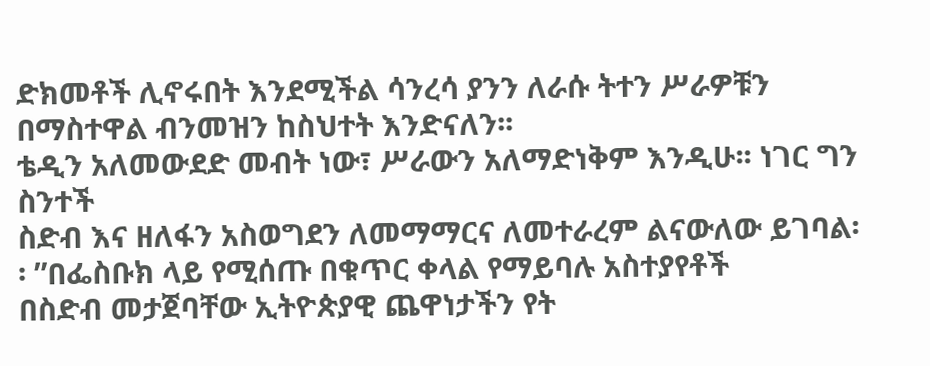ድክመቶች ሊኖሩበት እንደሚችል ሳንረሳ ያንን ለራሱ ትተን ሥራዎቹን
በማስተዋል ብንመዝን ከስህተት እንድናለን፡፡
ቴዲን አለመውደድ መብት ነው፣ ሥራውን አለማድነቅም እንዲሁ፡፡ ነገር ግን ስንተች
ስድብ እና ዘለፋን አስወግደን ለመማማርና ለመተራረም ልናውለው ይገባል፡፡ ”በፌስቡክ ላይ የሚሰጡ በቁጥር ቀላል የማይባሉ አስተያየቶች
በስድብ መታጀባቸው ኢትዮጵያዊ ጨዋነታችን የት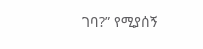ገባ?” የሚያሰኝ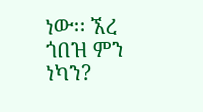ነው፡፡ ኧረ ጎበዝ ምን ነካን?